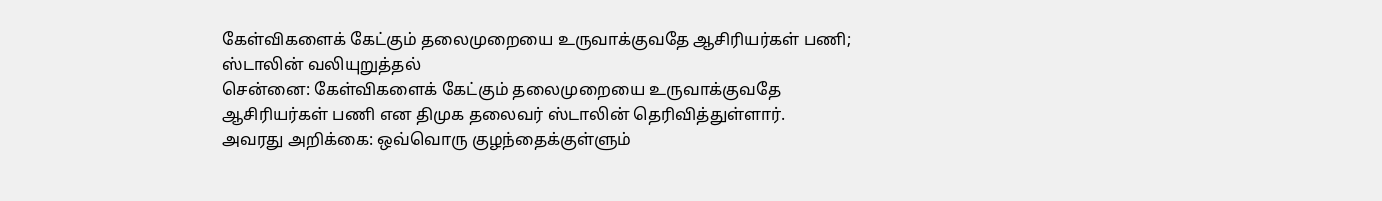கேள்விகளைக் கேட்கும் தலைமுறையை உருவாக்குவதே ஆசிரியர்கள் பணி; ஸ்டாலின் வலியுறுத்தல்
சென்னை: கேள்விகளைக் கேட்கும் தலைமுறையை உருவாக்குவதே ஆசிரியர்கள் பணி என திமுக தலைவர் ஸ்டாலின் தெரிவித்துள்ளார்.
அவரது அறிக்கை: ஒவ்வொரு குழந்தைக்குள்ளும்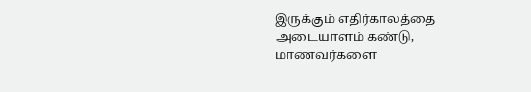இருக்கும் எதிர்காலத்தை அடையாளம் கண்டு, மாணவர்களை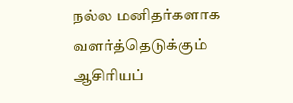நல்ல மனிதர்களாக வளர்த்தெடுக்கும் ஆசிரியப்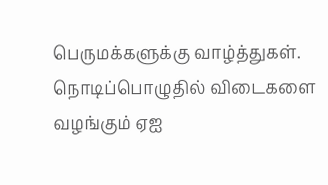பெருமக்களுக்கு வாழ்த்துகள்.
நொடிப்பொழுதில் விடைகளை வழங்கும் ஏஐ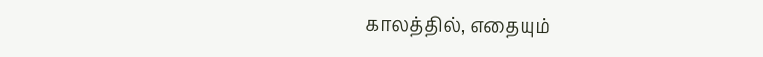காலத்தில், எதையும்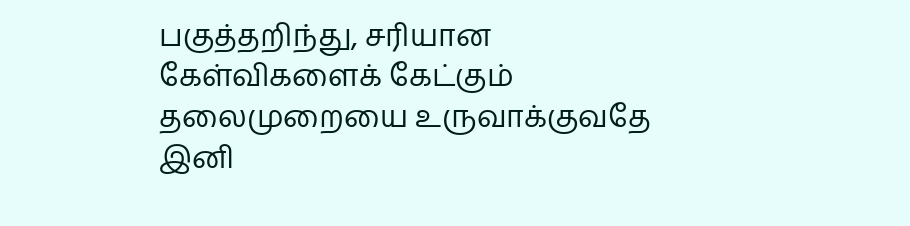பகுத்தறிந்து, சரியான கேள்விகளைக் கேட்கும் தலைமுறையை உருவாக்குவதே இனி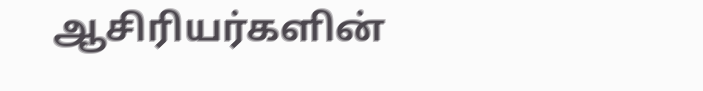ஆசிரியர்களின்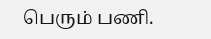பெரும் பணி.